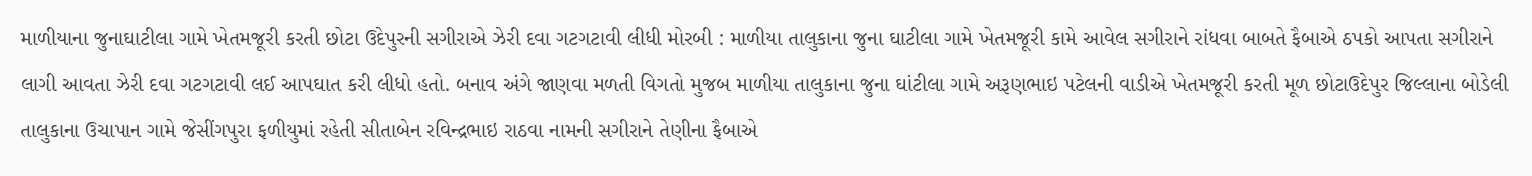માળીયાના જુનાઘાટીલા ગામે ખેતમજૂરી કરતી છોટા ઉદેપુરની સગીરાએ ઝેરી દવા ગટગટાવી લીધી મોરબી : માળીયા તાલુકાના જુના ઘાટીલા ગામે ખેતમજૂરી કામે આવેલ સગીરાને રાંધવા બાબતે ફૈબાએ ઠપકો આપતા સગીરાને લાગી આવતા ઝેરી દવા ગટગટાવી લઈ આપઘાત કરી લીધો હતો. બનાવ અંગે જાણવા મળતી વિગતો મુજબ માળીયા તાલુકાના જુના ઘાંટીલા ગામે અરૂણભાઇ પટેલની વાડીએ ખેતમજૂરી કરતી મૂળ છોટાઉદેપુર જિલ્લાના બોડેલી તાલુકાના ઉચાપાન ગામે જેસીંગપુરા ફળીયુમાં રહેતી સીતાબેન રવિન્દ્રભાઇ રાઠવા નામની સગીરાને તેણીના ફૈબાએ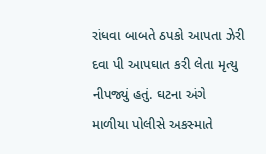રાંધવા બાબતે ઠપકો આપતા ઝેરી દવા પી આપઘાત કરી લેતા મૃત્યુ નીપજ્યું હતું. ઘટના અંગે માળીયા પોલીસે અકસ્માતે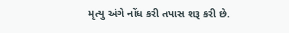મૃત્યુ અંગે નોંધ કરી તપાસ શરૂ કરી છે.